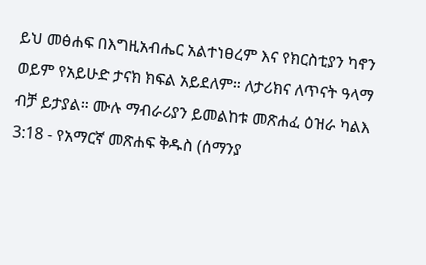ይህ መፅሐፍ በእግዚአብሔር አልተነፀረም እና የክርስቲያን ካኖን ወይም የአይሁድ ታናክ ክፍል አይደለም። ለታሪክና ለጥናት ዓላማ ብቻ ይታያል። ሙሉ ማብራሪያን ይመልከቱ መጽሐፈ ዕዝራ ካልእ 3:18 - የአማርኛ መጽሐፍ ቅዱስ (ሰማንያ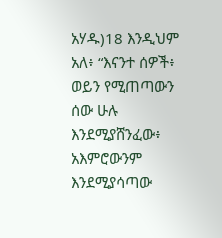አሃዱ)18 እንዲህም አለ፥ “እናንተ ሰዎች፥ ወይን የሚጠጣውን ሰው ሁሉ እንደሚያሸንፈው፥ አእምሮውንም እንደሚያሳጣው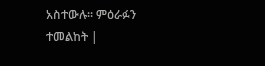አስተውሉ። ምዕራፉን ተመልከት |